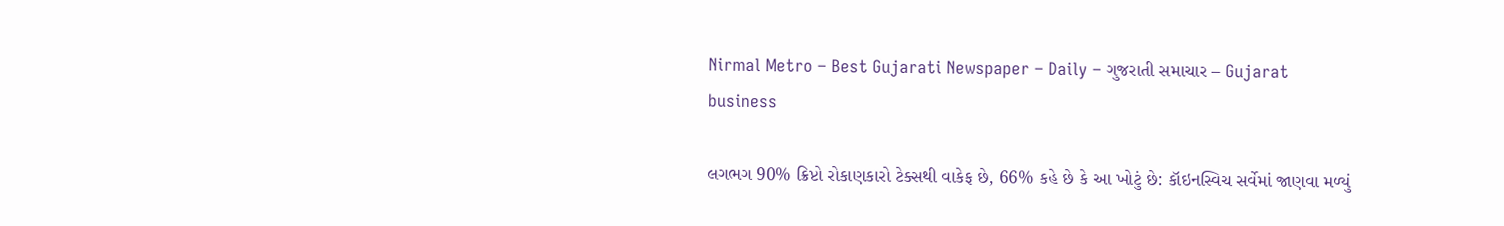Nirmal Metro – Best Gujarati Newspaper – Daily – ગુજરાતી સમાચાર – Gujarat
business

લગભગ 90% ક્રિપ્ટો રોકાણકારો ટેક્સથી વાકેફ છે, 66% કહે છે કે આ ખોટું છે: કૉઇનસ્વિચ સર્વેમાં જાણવા મળ્યું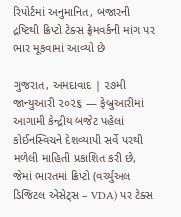રિપોર્ટમાં અનુમાનિત, બજારની દ્રષ્ટિથી ક્રિપ્ટો ટેક્સ ફ્રેમવર્કની માંગ પર ભાર મૂકવામાં આવ્યો છે

ગુજરાત, અમદાવાદ | ૨૭મી જાન્યુઆરી ૨૦૨૬ — ફેબ્રુઆરીમાં આગામી કેન્દ્રીય બજેટ પહેલાં કોઈનસ્વિચને દેશવ્યાપી સર્વે પરથી મળેલી માહિતી પ્રકાશિત કરી છે, જેમાં ભારતમાં ક્રિપ્ટો (વર્ચ્યુઅલ ડિજિટલ એસેટ્સ – VDA) પર ટેક્સ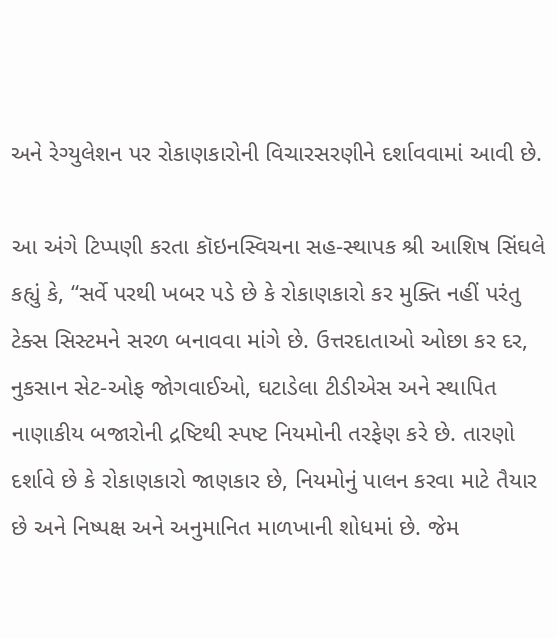અને રેગ્યુલેશન પર રોકાણકારોની વિચારસરણીને દર્શાવવામાં આવી છે.

આ અંગે ટિપ્પણી કરતા કૉઇનસ્વિચના સહ-સ્થાપક શ્રી આશિષ સિંઘલે કહ્યું કે, “સર્વે પરથી ખબર પડે છે કે રોકાણકારો કર મુક્તિ નહીં પરંતુ ટેક્સ સિસ્ટમને સરળ બનાવવા માંગે છે. ઉત્તરદાતાઓ ઓછા કર દર, નુકસાન સેટ-ઓફ જોગવાઈઓ, ઘટાડેલા ટીડીએસ અને સ્થાપિત નાણાકીય બજારોની દ્રષ્ટિથી સ્પષ્ટ નિયમોની તરફેણ કરે છે. તારણો દર્શાવે છે કે રોકાણકારો જાણકાર છે, નિયમોનું પાલન કરવા માટે તૈયાર છે અને નિષ્પક્ષ અને અનુમાનિત માળખાની શોધમાં છે. જેમ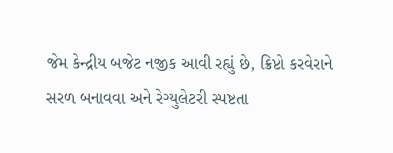જેમ કેન્દ્રીય બજેટ નજીક આવી રહ્યું છે, ક્રિપ્ટો કરવેરાને સરળ બનાવવા અને રેગ્યુલેટરી સ્પષ્ટતા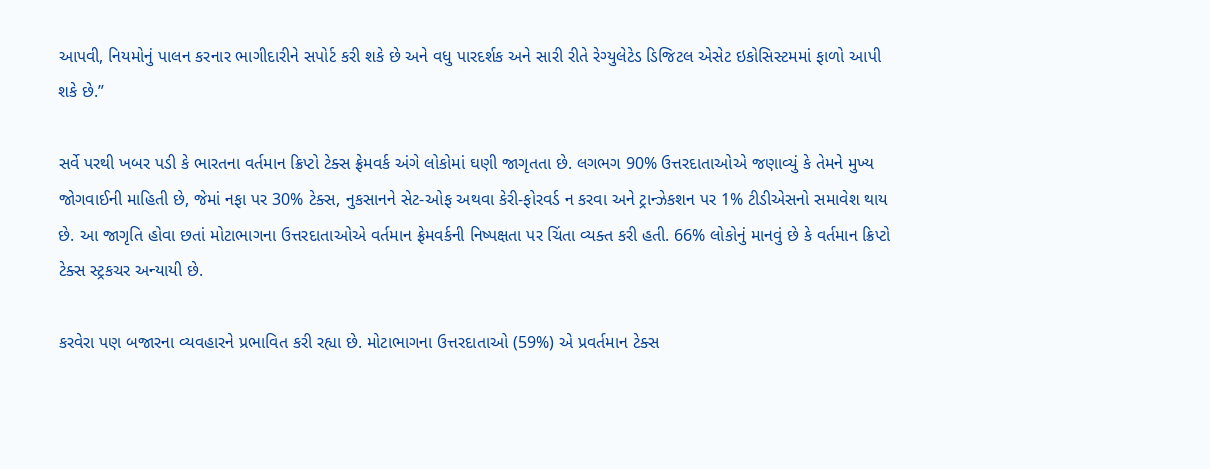આપવી, નિયમોનું પાલન કરનાર ભાગીદારીને સપોર્ટ કરી શકે છે અને વધુ પારદર્શક અને સારી રીતે રેગ્યુલેટેડ ડિજિટલ એસેટ ઇકોસિસ્ટમમાં ફાળો આપી શકે છે.”

સર્વે પરથી ખબર પડી કે ભારતના વર્તમાન ક્રિપ્ટો ટેક્સ ફ્રેમવર્ક અંગે લોકોમાં ઘણી જાગૃતતા છે. લગભગ 90% ઉત્તરદાતાઓએ જણાવ્યું કે તેમને મુખ્ય જોગવાઈની માહિતી છે, જેમાં નફા પર 30% ટેક્સ, નુકસાનને સેટ-ઓફ અથવા કેરી-ફોરવર્ડ ન કરવા અને ટ્રાન્ઝેકશન પર 1% ટીડીએસનો સમાવેશ થાય છે. આ જાગૃતિ હોવા છતાં મોટાભાગના ઉત્તરદાતાઓએ વર્તમાન ફ્રેમવર્કની નિષ્પક્ષતા પર ચિંતા વ્યક્ત કરી હતી. 66% લોકોનું માનવું છે કે વર્તમાન ક્રિપ્ટો ટેક્સ સ્ટ્રકચર અન્યાયી છે.

કરવેરા પણ બજારના વ્યવહારને પ્રભાવિત કરી રહ્યા છે. મોટાભાગના ઉત્તરદાતાઓ (59%) એ પ્રવર્તમાન ટેક્સ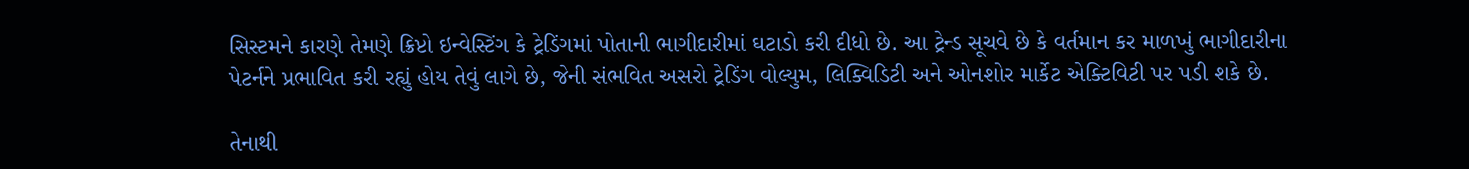સિસ્ટમને કારણે તેમણે ક્રિપ્ટો ઇન્વેસ્ટિંગ કે ટ્રેડિંગમાં પોતાની ભાગીદારીમાં ઘટાડો કરી દીધો છે. આ ટ્રેન્ડ સૂચવે છે કે વર્તમાન કર માળખું ભાગીદારીના પેટર્નને પ્રભાવિત કરી રહ્યું હોય તેવું લાગે છે, જેની સંભવિત અસરો ટ્રેડિંગ વોલ્યુમ, લિક્વિડિટી અને ઓનશોર માર્કેટ એક્ટિવિટી પર પડી શકે છે.

તેનાથી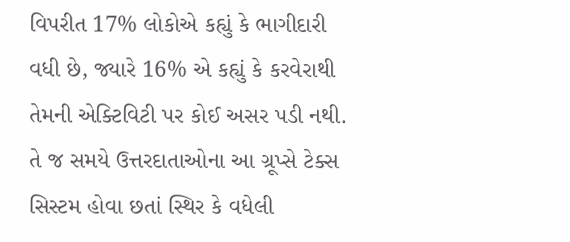વિપરીત 17% લોકોએ કહ્યું કે ભાગીદારી વધી છે, જ્યારે 16% એ કહ્યું કે કરવેરાથી તેમની એક્ટિવિટી પર કોઈ અસર પડી નથી. તે જ સમયે ઉત્તરદાતાઓના આ ગ્રૂપ્સે ટેક્સ સિસ્ટમ હોવા છતાં સ્થિર કે વધેલી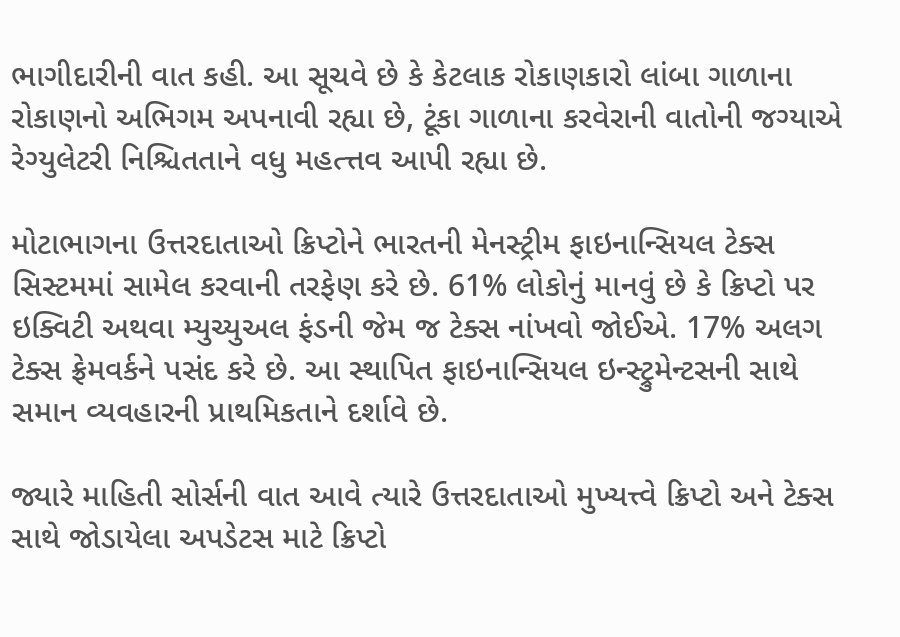ભાગીદારીની વાત કહી. આ સૂચવે છે કે કેટલાક રોકાણકારો લાંબા ગાળાના રોકાણનો અભિગમ અપનાવી રહ્યા છે, ટૂંકા ગાળાના કરવેરાની વાતોની જગ્યાએ રેગ્યુલેટરી નિશ્ચિતતાને વધુ મહત્ત્તવ આપી રહ્યા છે.

મોટાભાગના ઉત્તરદાતાઓ ક્રિપ્ટોને ભારતની મેનસ્ટ્રીમ ફાઇનાન્સિયલ ટેક્સ સિસ્ટમમાં સામેલ કરવાની તરફેણ કરે છે. 61% લોકોનું માનવું છે કે ક્રિપ્ટો પર ઇક્વિટી અથવા મ્યુચ્યુઅલ ફંડની જેમ જ ટેક્સ નાંખવો જોઈએ. 17% અલગ ટેક્સ ફ્રેમવર્કને પસંદ કરે છે. આ સ્થાપિત ફાઇનાન્સિયલ ઇન્સ્ટ્રુમેન્ટસની સાથે સમાન વ્યવહારની પ્રાથમિકતાને દર્શાવે છે.

જ્યારે માહિતી સોર્સની વાત આવે ત્યારે ઉત્તરદાતાઓ મુખ્યત્ત્વે ક્રિપ્ટો અને ટેક્સ સાથે જોડાયેલા અપડેટસ માટે ક્રિપ્ટો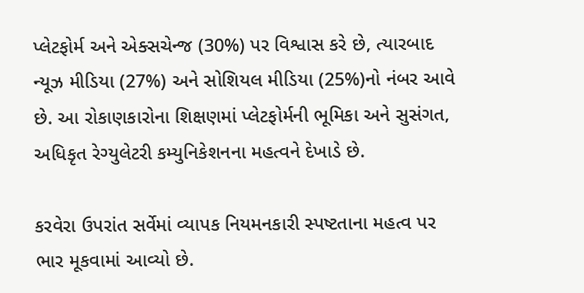પ્લેટફોર્મ અને એક્સચેન્જ (30%) પર વિશ્વાસ કરે છે, ત્યારબાદ ન્યૂઝ મીડિયા (27%) અને સોશિયલ મીડિયા (25%)નો નંબર આવે છે. આ રોકાણકારોના શિક્ષણમાં પ્લેટફોર્મની ભૂમિકા અને સુસંગત, અધિકૃત રેગ્યુલેટરી કમ્યુનિકેશનના મહત્વને દેખાડે છે.

કરવેરા ઉપરાંત સર્વેમાં વ્યાપક નિયમનકારી સ્પષ્ટતાના મહત્વ પર ભાર મૂકવામાં આવ્યો છે.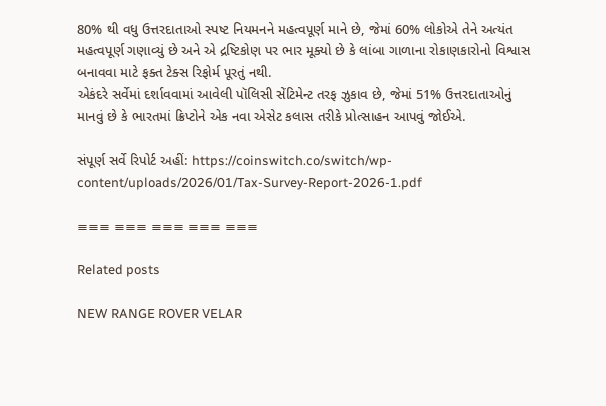80% થી વધુ ઉત્તરદાતાઓ સ્પષ્ટ નિયમનને મહત્વપૂર્ણ માને છે, જેમાં 60% લોકોએ તેને અત્યંત મહત્વપૂર્ણ ગણાવ્યું છે અને એ દ્રષ્ટિકોણ પર ભાર મૂક્યો છે કે લાંબા ગાળાના રોકાણકારોનો વિશ્વાસ બનાવવા માટે ફક્ત ટેક્સ રિફોર્મ પૂરતું નથી.
એકંદરે સર્વેમાં દર્શાવવામાં આવેલી પૉલિસી સેંટિમેન્ટ તરફ ઝુકાવ છે, જેમાં 51% ઉત્તરદાતાઓનું માનવું છે કે ભારતમાં ક્રિપ્ટોને એક નવા એસેટ કલાસ તરીકે પ્રોત્સાહન આપવું જોઈએ.

સંપૂર્ણ સર્વે રિપોર્ટ અહીં: https://coinswitch.co/switch/wp-content/uploads/2026/01/Tax-Survey-Report-2026-1.pdf

≡≡≡ ≡≡≡ ≡≡≡ ≡≡≡ ≡≡≡

Related posts

NEW RANGE ROVER VELAR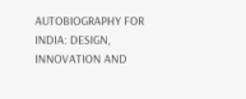AUTOBIOGRAPHY FOR INDIA: DESIGN, INNOVATION AND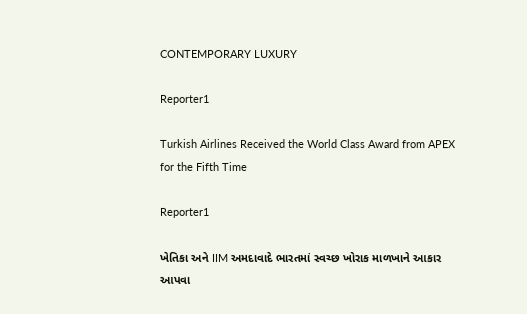CONTEMPORARY LUXURY

Reporter1

Turkish Airlines Received the World Class Award from APEX for the Fifth Time

Reporter1

ખેતિકા અને IIM અમદાવાદે ભારતમાં સ્વચ્છ ખોરાક માળખાને આકાર આપવા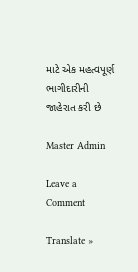માટે એક મહત્વપૂર્ણ ભાગીદારીની જાહેરાત કરી છે

Master Admin

Leave a Comment

Translate »